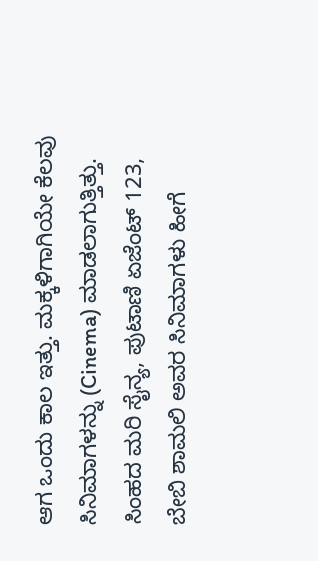ಆಗ ಒಂದು ಕಾಲ ಇತ್ತು. ಮಕ್ಕಳಿಗಾಗಿಯೇ ಕೆಲವು ಸಿನಿಮಾಗಳನ್ನು (Cinema) ಮಾಡಲಾಗುತ್ತಿತ್ತು. ಸಿಂಹದ ಮರಿ ಸೈನ್ಯ, ಪುಟಾಣಿ ಏಜೆಂಟ್ 123, ಬೇಬಿ ಶಾಮಲಿ ಅವರ ಸಿನಿಮಾಗಳು ಹೀಗೆ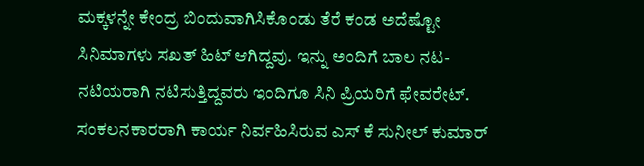ಮಕ್ಕಳನ್ನೇ ಕೇಂದ್ರ ಬಿಂದುವಾಗಿಸಿಕೊಂಡು ತೆರೆ ಕಂಡ ಅದೆಷ್ಟೋ ಸಿನಿಮಾಗಳು ಸಖತ್ ಹಿಟ್ ಆಗಿದ್ದವು. ಇನ್ನು ಅಂದಿಗೆ ಬಾಲ ನಟ-ನಟಿಯರಾಗಿ ನಟಿಸುತ್ತಿದ್ದವರು ಇಂದಿಗೂ ಸಿನಿ ಪ್ರಿಯರಿಗೆ ಫೇವರೇಟ್. ಸಂಕಲನಕಾರರಾಗಿ ಕಾರ್ಯ ನಿರ್ವಹಿಸಿರುವ ಎಸ್ ಕೆ ಸುನೀಲ್ ಕುಮಾರ್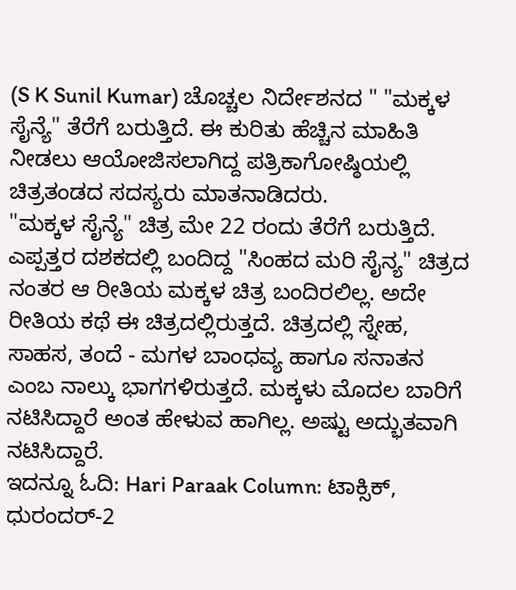(S K Sunil Kumar) ಚೊಚ್ಚಲ ನಿರ್ದೇಶನದ " "ಮಕ್ಕಳ ಸೈನ್ಯೆ" ತೆರೆಗೆ ಬರುತ್ತಿದೆ. ಈ ಕುರಿತು ಹೆಚ್ಚಿನ ಮಾಹಿತಿ ನೀಡಲು ಆಯೋಜಿಸಲಾಗಿದ್ದ ಪತ್ರಿಕಾಗೋಷ್ಠಿಯಲ್ಲಿ ಚಿತ್ರತಂಡದ ಸದಸ್ಯರು ಮಾತನಾಡಿದರು.
"ಮಕ್ಕಳ ಸೈನ್ಯೆ" ಚಿತ್ರ ಮೇ 22 ರಂದು ತೆರೆಗೆ ಬರುತ್ತಿದೆ. ಎಪ್ಪತ್ತರ ದಶಕದಲ್ಲಿ ಬಂದಿದ್ದ "ಸಿಂಹದ ಮರಿ ಸೈನ್ಯ" ಚಿತ್ರದ ನಂತರ ಆ ರೀತಿಯ ಮಕ್ಕಳ ಚಿತ್ರ ಬಂದಿರಲಿಲ್ಲ. ಅದೇ ರೀತಿಯ ಕಥೆ ಈ ಚಿತ್ರದಲ್ಲಿರುತ್ತದೆ. ಚಿತ್ರದಲ್ಲಿ ಸ್ನೇಹ, ಸಾಹಸ, ತಂದೆ - ಮಗಳ ಬಾಂಧವ್ಯ ಹಾಗೂ ಸನಾತನ ಎಂಬ ನಾಲ್ಕು ಭಾಗಗಳಿರುತ್ತದೆ. ಮಕ್ಕಳು ಮೊದಲ ಬಾರಿಗೆ ನಟಿಸಿದ್ದಾರೆ ಅಂತ ಹೇಳುವ ಹಾಗಿಲ್ಲ. ಅಷ್ಟು ಅದ್ಭುತವಾಗಿ ನಟಿಸಿದ್ದಾರೆ.
ಇದನ್ನೂ ಓದಿ: Hari Paraak Column: ಟಾಕ್ಸಿಕ್, ಧುರಂದರ್-2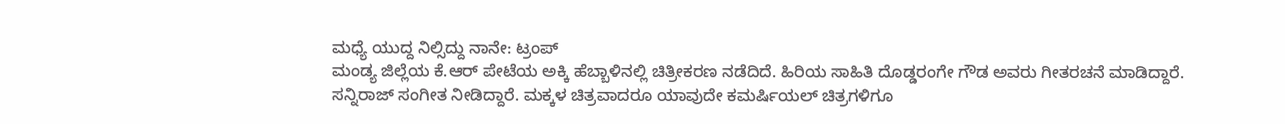ಮಧ್ಯೆ ಯುದ್ದ ನಿಲ್ಸಿದ್ದು ನಾನೇ: ಟ್ರಂಪ್
ಮಂಡ್ಯ ಜಿಲ್ಲೆಯ ಕೆ.ಆರ್ ಪೇಟೆಯ ಅಕ್ಕಿ ಹೆಬ್ಬಾಳಿನಲ್ಲಿ ಚಿತ್ರೀಕರಣ ನಡೆದಿದೆ. ಹಿರಿಯ ಸಾಹಿತಿ ದೊಡ್ಡರಂಗೇ ಗೌಡ ಅವರು ಗೀತರಚನೆ ಮಾಡಿದ್ದಾರೆ. ಸನ್ನಿರಾಜ್ ಸಂಗೀತ ನೀಡಿದ್ದಾರೆ. ಮಕ್ಕಳ ಚಿತ್ರವಾದರೂ ಯಾವುದೇ ಕಮರ್ಷಿಯಲ್ ಚಿತ್ರಗಳಿಗೂ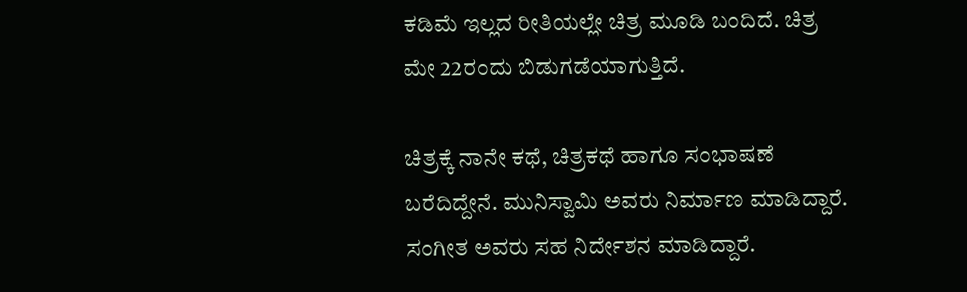ಕಡಿಮೆ ಇಲ್ಲದ ರೀತಿಯಲ್ಲೇ ಚಿತ್ರ ಮೂಡಿ ಬಂದಿದೆ. ಚಿತ್ರ ಮೇ 22ರಂದು ಬಿಡುಗಡೆಯಾಗುತ್ತಿದೆ.

ಚಿತ್ರಕ್ಕೆ ನಾನೇ ಕಥೆ, ಚಿತ್ರಕಥೆ ಹಾಗೂ ಸಂಭಾಷಣೆ ಬರೆದಿದ್ದೇನೆ. ಮುನಿಸ್ವಾಮಿ ಅವರು ನಿರ್ಮಾಣ ಮಾಡಿದ್ದಾರೆ. ಸಂಗೀತ ಅವರು ಸಹ ನಿರ್ದೇಶನ ಮಾಡಿದ್ದಾರೆ.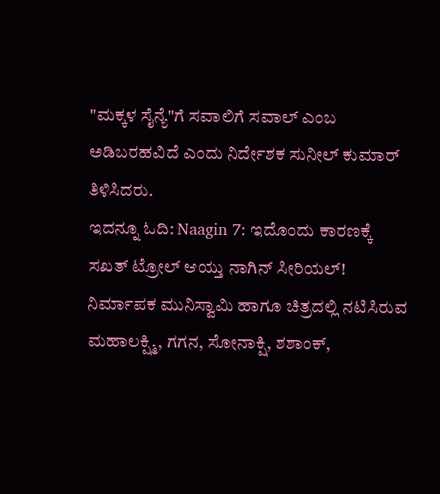"ಮಕ್ಕಳ ಸೈನ್ಯೆ"ಗೆ ಸವಾಲಿಗೆ ಸವಾಲ್ ಎಂಬ ಅಡಿಬರಹವಿದೆ ಎಂದು ನಿರ್ದೇಶಕ ಸುನೀಲ್ ಕುಮಾರ್ ತಿಳಿಸಿದರು.
ಇದನ್ನೂ ಓದಿ: Naagin 7: ಇದೊಂದು ಕಾರಣಕ್ಕೆ ಸಖತ್ ಟ್ರೋಲ್ ಆಯ್ತು ನಾಗಿನ್ ಸೀರಿಯಲ್!
ನಿರ್ಮಾಪಕ ಮುನಿಸ್ವಾಮಿ ಹಾಗೂ ಚಿತ್ರದಲ್ಲಿ ನಟಿಸಿರುವ ಮಹಾಲಕ್ಷ್ಮಿ, ಗಗನ, ಸೋನಾಕ್ಷಿ, ಶಶಾಂಕ್,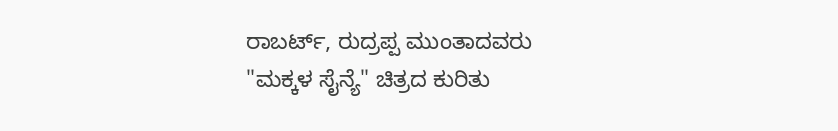ರಾಬರ್ಟ್, ರುದ್ರಪ್ಪ ಮುಂತಾದವರು "ಮಕ್ಕಳ ಸೈನ್ಯೆ" ಚಿತ್ರದ ಕುರಿತು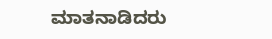ಮಾತನಾಡಿದರು